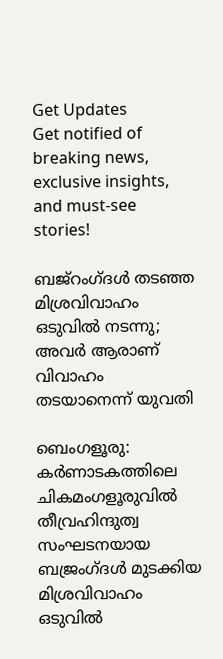Get Updates
Get notified of breaking news, exclusive insights, and must-see stories!

ബജ്‌റംഗ്ദള്‍ തടഞ്ഞ മിശ്രവിവാഹം ഒടുവില്‍ നടന്നു; അവര്‍ ആരാണ് വിവാഹം തടയാനെന്ന് യുവതി

ബെംഗളൂരു: കര്‍ണാടകത്തിലെ ചികമംഗളൂരുവില്‍ തീവ്രഹിന്ദുത്വ സംഘടനയായ ബജ്രംഗ്ദള്‍ മുടക്കിയ മിശ്രവിവാഹം ഒടുവില്‍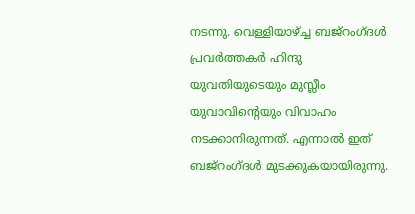നടന്നു. വെള്ളിയാഴ്ച്ച ബജ്‌റംഗ്ദള്‍ പ്രവര്‍ത്തകര്‍ ഹിന്ദു യുവതിയുടെയും മുസ്ലീം യുവാവിന്റെയും വിവാഹം നടക്കാനിരുന്നത്. എന്നാല്‍ ഇത് ബജ്‌റംഗ്ദള്‍ മുടക്കുകയായിരുന്നു.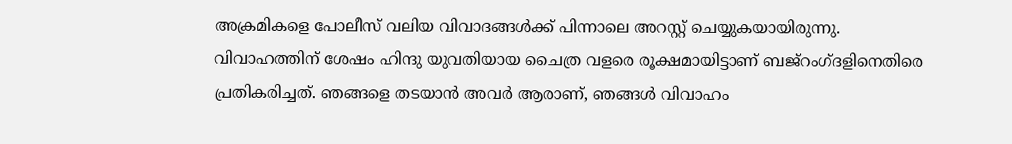അക്രമികളെ പോലീസ് വലിയ വിവാദങ്ങള്‍ക്ക് പിന്നാലെ അറസ്റ്റ് ചെയ്യുകയായിരുന്നു. വിവാഹത്തിന് ശേഷം ഹിന്ദു യുവതിയായ ചൈത്ര വളരെ രൂക്ഷമായിട്ടാണ് ബജ്‌റംഗ്ദളിനെതിരെ പ്രതികരിച്ചത്. ഞങ്ങളെ തടയാന്‍ അവര്‍ ആരാണ്, ഞങ്ങള്‍ വിവാഹം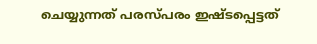ചെയ്യുന്നത് പരസ്പരം ഇഷ്ടപ്പെട്ടത്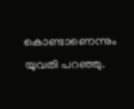കൊണ്ടാണെന്നും യുവതി പറഞ്ഞു.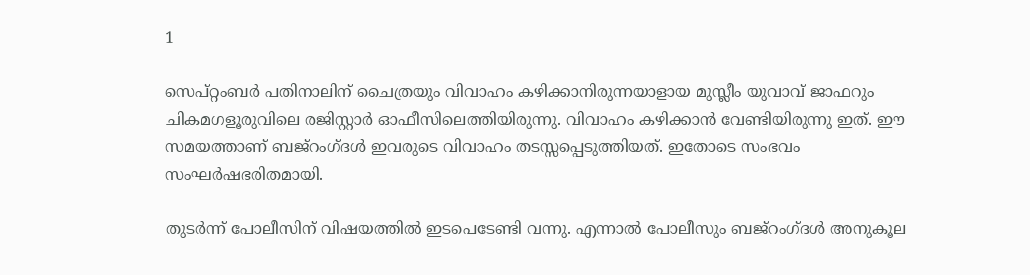1

സെപ്റ്റംബര്‍ പതിനാലിന് ചൈത്രയും വിവാഹം കഴിക്കാനിരുന്നയാളായ മുസ്ലീം യുവാവ് ജാഫറും ചികമഗളൂരുവിലെ രജിസ്റ്റാര്‍ ഓഫീസിലെത്തിയിരുന്നു. വിവാഹം കഴിക്കാന്‍ വേണ്ടിയിരുന്നു ഇത്. ഈ സമയത്താണ് ബജ്‌റംഗ്ദള്‍ ഇവരുടെ വിവാഹം തടസ്സപ്പെടുത്തിയത്. ഇതോടെ സംഭവം സംഘര്‍ഷഭരിതമായി.

തുടര്‍ന്ന് പോലീസിന് വിഷയത്തില്‍ ഇടപെടേണ്ടി വന്നു. എന്നാല്‍ പോലീസും ബജ്‌റംഗ്ദള്‍ അനുകൂല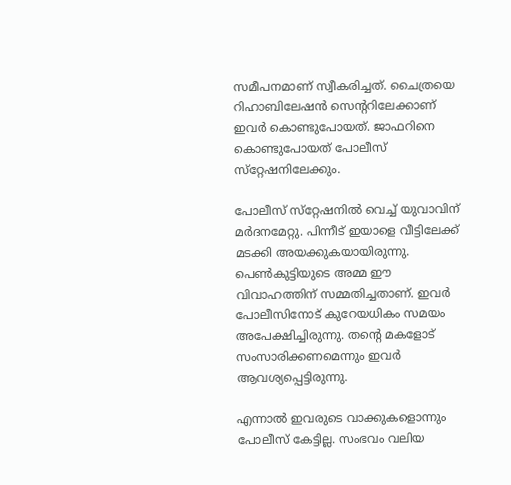സമീപനമാണ് സ്വീകരിച്ചത്. ചൈത്രയെ റിഹാബിലേഷന്‍ സെന്ററിലേക്കാണ് ഇവര്‍ കൊണ്ടുപോയത്. ജാഫറിനെ കൊണ്ടുപോയത് പോലീസ് സ്‌റ്റേഷനിലേക്കും.

പോലീസ് സ്‌റ്റേഷനില്‍ വെച്ച് യുവാവിന് മര്‍ദനമേറ്റു. പിന്നീട് ഇയാളെ വീട്ടിലേക്ക് മടക്കി അയക്കുകയായിരുന്നു. പെണ്‍കുട്ടിയുടെ അമ്മ ഈ വിവാഹത്തിന് സമ്മതിച്ചതാണ്. ഇവര്‍ പോലീസിനോട് കുറേയധികം സമയം അപേക്ഷിച്ചിരുന്നു. തന്റെ മകളോട് സംസാരിക്കണമെന്നും ഇവര്‍ ആവശ്യപ്പെട്ടിരുന്നു.

എന്നാല്‍ ഇവരുടെ വാക്കുകളൊന്നും പോലീസ് കേട്ടില്ല. സംഭവം വലിയ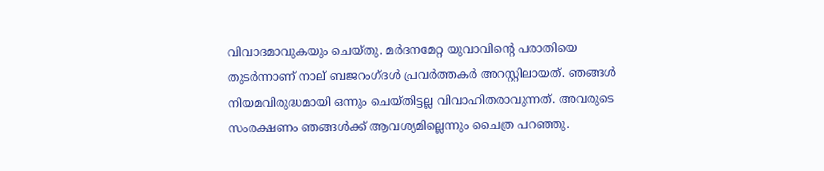വിവാദമാവുകയും ചെയ്തു. മര്‍ദനമേറ്റ യുവാവിന്റെ പരാതിയെ തുടര്‍ന്നാണ് നാല് ബജറംഗ്ദള്‍ പ്രവര്‍ത്തകര്‍ അറസ്റ്റിലായത്. ഞങ്ങള്‍ നിയമവിരുദ്ധമായി ഒന്നും ചെയ്തിട്ടല്ല വിവാഹിതരാവുന്നത്. അവരുടെ സംരക്ഷണം ഞങ്ങള്‍ക്ക് ആവശ്യമില്ലെന്നും ചൈത്ര പറഞ്ഞു.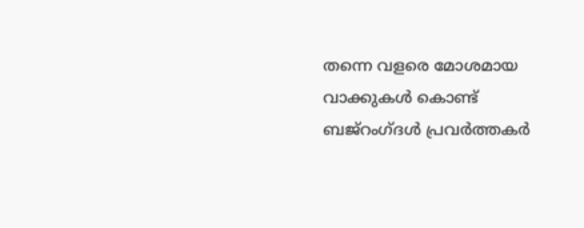തന്നെ വളരെ മോശമായ വാക്കുകള്‍ കൊണ്ട് ബജ്‌റംഗ്ദള്‍ പ്രവര്‍ത്തകര്‍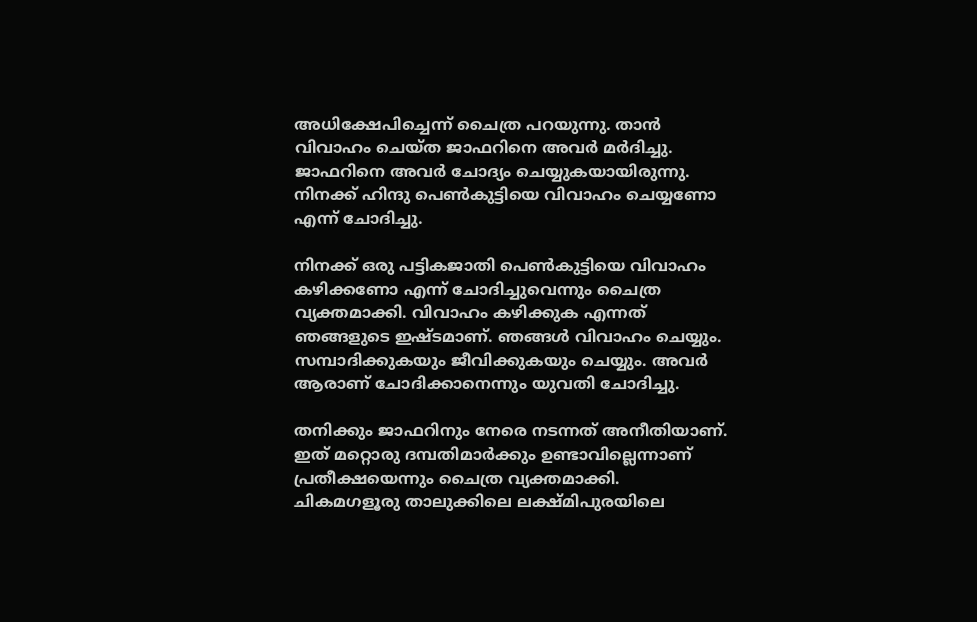അധിക്ഷേപിച്ചെന്ന് ചൈത്ര പറയുന്നു. താന്‍ വിവാഹം ചെയ്ത ജാഫറിനെ അവര്‍ മര്‍ദിച്ചു. ജാഫറിനെ അവര്‍ ചോദ്യം ചെയ്യുകയായിരുന്നു. നിനക്ക് ഹിന്ദു പെണ്‍കുട്ടിയെ വിവാഹം ചെയ്യണോ എന്ന് ചോദിച്ചു.

നിനക്ക് ഒരു പട്ടികജാതി പെണ്‍കുട്ടിയെ വിവാഹം കഴിക്കണോ എന്ന് ചോദിച്ചുവെന്നും ചൈത്ര വ്യക്തമാക്കി. വിവാഹം കഴിക്കുക എന്നത് ഞങ്ങളുടെ ഇഷ്ടമാണ്. ഞങ്ങള്‍ വിവാഹം ചെയ്യും. സമ്പാദിക്കുകയും ജീവിക്കുകയും ചെയ്യും. അവര്‍ ആരാണ് ചോദിക്കാനെന്നും യുവതി ചോദിച്ചു.

തനിക്കും ജാഫറിനും നേരെ നടന്നത് അനീതിയാണ്. ഇത് മറ്റൊരു ദമ്പതിമാര്‍ക്കും ഉണ്ടാവില്ലെന്നാണ് പ്രതീക്ഷയെന്നും ചൈത്ര വ്യക്തമാക്കി. ചികമഗളൂരു താലുക്കിലെ ലക്ഷ്മിപുരയിലെ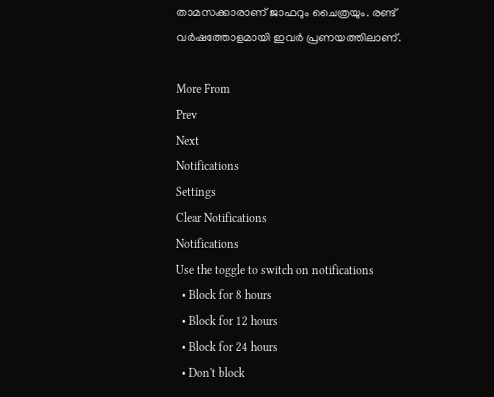താമസക്കാരാണ് ജാഫറും ചൈത്രയും. രണ്ട് വര്‍ഷത്തോളമായി ഇവര്‍ പ്രണയത്തിലാണ്.

More From
Prev
Next
Notifications
Settings
Clear Notifications
Notifications
Use the toggle to switch on notifications
  • Block for 8 hours
  • Block for 12 hours
  • Block for 24 hours
  • Don't block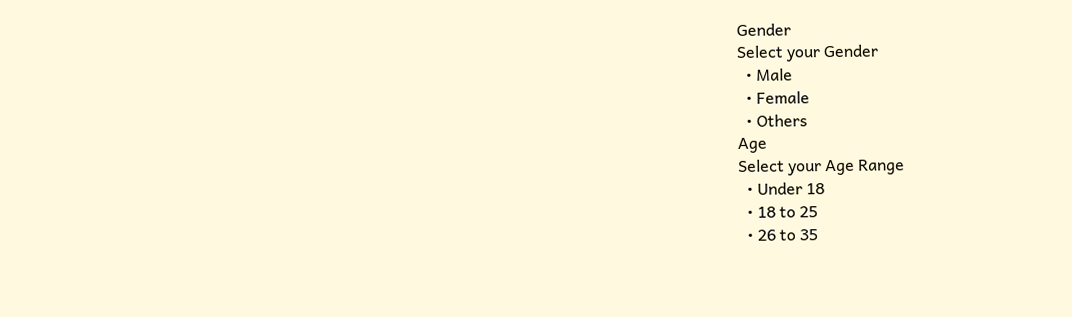Gender
Select your Gender
  • Male
  • Female
  • Others
Age
Select your Age Range
  • Under 18
  • 18 to 25
  • 26 to 35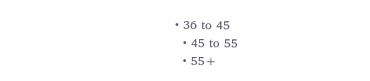• 36 to 45
  • 45 to 55
  • 55+